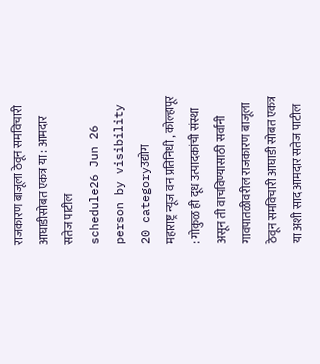राजकारण बाजूला ठेवून समविचारी आघाडीसोबत एकत्र या : आमदार सतेज पाटील
schedule26 Jun 26 person by visibility 20 categoryउद्योग
महाराष्ट्र न्यूज वन प्रतिनिधी , कोल्हापूर : गोकुळ ही दूध उत्पादकांची संस्था असून ती वाचविण्यासाठी सर्वांनी गावपातळीवरील राजकारण बाजूला ठेवून समविचारी आघाडी सोबत एकत्र या अशी साद आमदार सतेज पाटील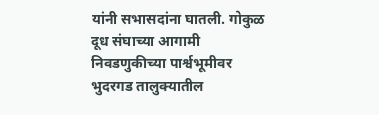यांनी सभासदांना घातली. गोकुळ दूध संघाच्या आगामी निवडणुकीच्या पार्श्वभूमीवर भुदरगड तालुक्यातील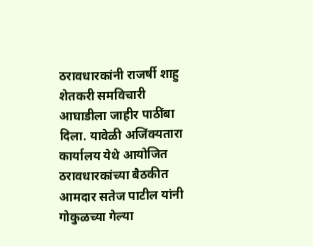ठरावधारकांनी राजर्षी शाहु शेतकरी समविचारी आघाडीला जाहीर पाठींबा दिला. यावेळी अजिंक्यतारा कार्यालय येथे आयोजित ठरावधारकांच्या बैठकीत आमदार सतेज पाटील यांनी गोकुळच्या गेल्या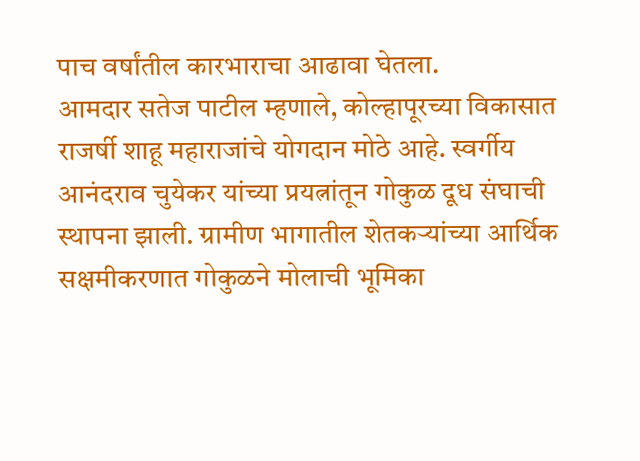पाच वर्षांतील कारभाराचा आढावा घेतला.
आमदार सतेज पाटील म्हणाले, कोल्हापूरच्या विकासात राजर्षी शाहू महाराजांचे योगदान मोठे आहे. स्वर्गीय आनंदराव चुयेकर यांच्या प्रयत्नांतून गोकुळ दूध संघाची स्थापना झाली. ग्रामीण भागातील शेतकऱ्यांच्या आर्थिक सक्षमीकरणात गोकुळने मोलाची भूमिका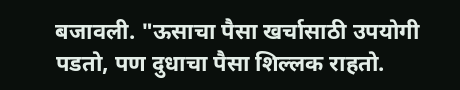बजावली. "ऊसाचा पैसा खर्चासाठी उपयोगी पडतो, पण दुधाचा पैसा शिल्लक राहतो.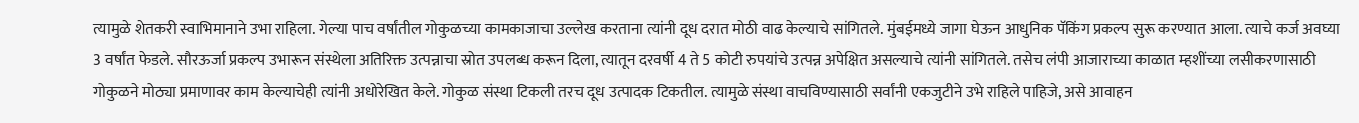त्यामुळे शेतकरी स्वाभिमानाने उभा राहिला. गेल्या पाच वर्षांतील गोकुळच्या कामकाजाचा उल्लेख करताना त्यांनी दूध दरात मोठी वाढ केल्याचे सांगितले. मुंबईमध्ये जागा घेऊन आधुनिक पॅकिंग प्रकल्प सुरू करण्यात आला. त्याचे कर्ज अवघ्या 3 वर्षांत फेडले. सौरऊर्जा प्रकल्प उभारून संस्थेला अतिरिक्त उत्पन्नाचा स्रोत उपलब्ध करून दिला, त्यातून दरवर्षी 4 ते 5 कोटी रुपयांचे उत्पन्न अपेक्षित असल्याचे त्यांनी सांगितले. तसेच लंपी आजाराच्या काळात म्हशींच्या लसीकरणासाठी गोकुळने मोठ्या प्रमाणावर काम केल्याचेही त्यांनी अधोरेखित केले. गोकुळ संस्था टिकली तरच दूध उत्पादक टिकतील. त्यामुळे संस्था वाचविण्यासाठी सर्वांनी एकजुटीने उभे राहिले पाहिजे, असे आवाहन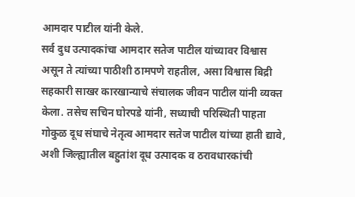आमदार पाटील यांनी केले.
सर्व दुध उत्पादकांचा आमदार सतेज पाटील यांच्यावर विश्वास असून ते त्यांच्या पाठीशी ठामपणे राहतील, असा विश्वास बिद्री सहकारी साखर कारखान्याचे संचालक जीवन पाटील यांनी व्यक्त केला. तसेच सचिन घोरपडे यांनी, सध्याची परिस्थिती पाहता गोकुळ दूध संघाचे नेतृत्व आमदार सतेज पाटील यांच्या हाती द्यावे, अशी जिल्ह्यातील बहुतांश दूध उत्पादक व ठरावधारकांची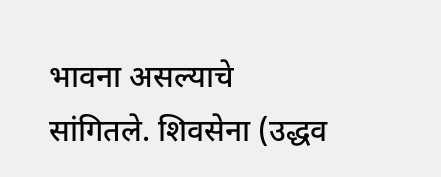भावना असल्याचे सांगितले. शिवसेना (उद्धव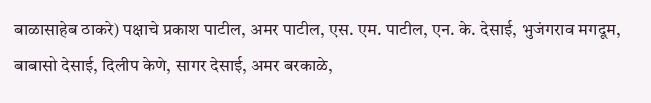बाळासाहेब ठाकरे) पक्षाचे प्रकाश पाटील, अमर पाटील, एस. एम. पाटील, एन. के. देसाई, भुजंगराव मगदूम, बाबासो देसाई, दिलीप केणे, सागर देसाई, अमर बरकाळे,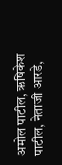अमोल पाटील, ऋषिकेश पाटील, नेताजी आरडे,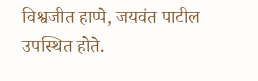विश्वजीत हाप्पे, जयवंत पाटील उपस्थित होते.